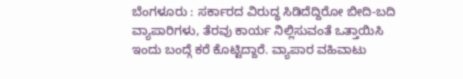ಬೆಂಗಳೂರು : ಸರ್ಕಾರದ ವಿರುದ್ಧ ಸಿಡಿದೆದ್ದಿರೋ ಬೀದಿ-ಬದಿ ವ್ಯಾಪಾರಿಗಳು, ತೆರವು ಕಾರ್ಯ ನಿಲ್ಲಿಸುವಂತೆ ಒತ್ತಾಯಿಸಿ ಇಂದು ಬಂದ್ಗೆ ಕರೆ ಕೊಟ್ಟಿದ್ದಾರೆ. ವ್ಯಾಪಾರ ವಹಿವಾಟು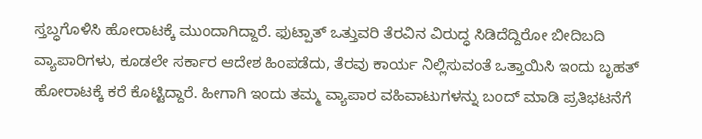ಸ್ತಬ್ಧಗೊಳಿಸಿ ಹೋರಾಟಕ್ಕೆ ಮುಂದಾಗಿದ್ದಾರೆ. ಫುಟ್ಪಾತ್ ಒತ್ತುವರಿ ತೆರವಿನ ವಿರುದ್ಧ ಸಿಡಿದೆದ್ದಿರೋ ಬೀದಿಬದಿ ವ್ಯಾಪಾರಿಗಳು, ಕೂಡಲೇ ಸರ್ಕಾರ ಆದೇಶ ಹಿಂಪಡೆದು, ತೆರವು ಕಾರ್ಯ ನಿಲ್ಲಿಸುವಂತೆ ಒತ್ತಾಯಿಸಿ ಇಂದು ಬೃಹತ್ ಹೋರಾಟಕ್ಕೆ ಕರೆ ಕೊಟ್ಟಿದ್ದಾರೆ. ಹೀಗಾಗಿ ಇಂದು ತಮ್ಮ ವ್ಯಾಪಾರ ವಹಿವಾಟುಗಳನ್ನು ಬಂದ್ ಮಾಡಿ ಪ್ರತಿಭಟನೆಗೆ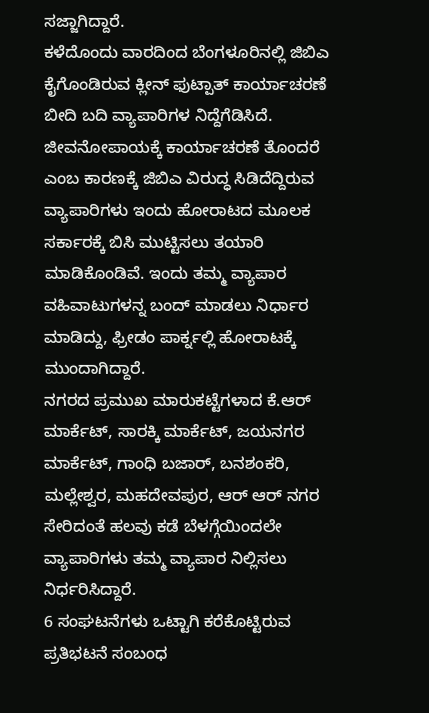ಸಜ್ಜಾಗಿದ್ದಾರೆ.
ಕಳೆದೊಂದು ವಾರದಿಂದ ಬೆಂಗಳೂರಿನಲ್ಲಿ ಜಿಬಿಎ ಕೈಗೊಂಡಿರುವ ಕ್ಲೀನ್ ಫುಟ್ಪಾತ್ ಕಾರ್ಯಾಚರಣೆ ಬೀದಿ ಬದಿ ವ್ಯಾಪಾರಿಗಳ ನಿದ್ದೆಗೆಡಿಸಿದೆ. ಜೀವನೋಪಾಯಕ್ಕೆ ಕಾರ್ಯಾಚರಣೆ ತೊಂದರೆ ಎಂಬ ಕಾರಣಕ್ಕೆ ಜಿಬಿಎ ವಿರುದ್ಧ ಸಿಡಿದೆದ್ದಿರುವ ವ್ಯಾಪಾರಿಗಳು ಇಂದು ಹೋರಾಟದ ಮೂಲಕ ಸರ್ಕಾರಕ್ಕೆ ಬಿಸಿ ಮುಟ್ಟಿಸಲು ತಯಾರಿ ಮಾಡಿಕೊಂಡಿವೆ. ಇಂದು ತಮ್ಮ ವ್ಯಾಪಾರ ವಹಿವಾಟುಗಳನ್ನ ಬಂದ್ ಮಾಡಲು ನಿರ್ಧಾರ ಮಾಡಿದ್ದು, ಫ್ರೀಡಂ ಪಾರ್ಕ್ನಲ್ಲಿ ಹೋರಾಟಕ್ಕೆ ಮುಂದಾಗಿದ್ದಾರೆ.
ನಗರದ ಪ್ರಮುಖ ಮಾರುಕಟ್ಟೆಗಳಾದ ಕೆ.ಆರ್ ಮಾರ್ಕೆಟ್, ಸಾರಕ್ಕಿ ಮಾರ್ಕೆಟ್, ಜಯನಗರ ಮಾರ್ಕೆಟ್, ಗಾಂಧಿ ಬಜಾರ್, ಬನಶಂಕರಿ, ಮಲ್ಲೇಶ್ವರ, ಮಹದೇವಪುರ, ಆರ್ ಆರ್ ನಗರ ಸೇರಿದಂತೆ ಹಲವು ಕಡೆ ಬೆಳಗ್ಗೆಯಿಂದಲೇ ವ್ಯಾಪಾರಿಗಳು ತಮ್ಮ ವ್ಯಾಪಾರ ನಿಲ್ಲಿಸಲು ನಿರ್ಧರಿಸಿದ್ದಾರೆ.
6 ಸಂಘಟನೆಗಳು ಒಟ್ಟಾಗಿ ಕರೆಕೊಟ್ಟಿರುವ ಪ್ರತಿಭಟನೆ ಸಂಬಂಧ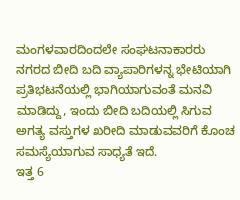ಮಂಗಳವಾರದಿಂದಲೇ ಸಂಘಟನಾಕಾರರು ನಗರದ ಬೀದಿ ಬದಿ ವ್ಯಾಪಾರಿಗಳನ್ನ ಭೇಟಿಯಾಗಿ ಪ್ರತಿಭಟನೆಯಲ್ಲಿ ಭಾಗಿಯಾಗುವಂತೆ ಮನವಿ ಮಾಡಿದ್ದು, ಇಂದು ಬೀದಿ ಬದಿಯಲ್ಲಿ ಸಿಗುವ ಅಗತ್ಯ ವಸ್ತುಗಳ ಖರೀದಿ ಮಾಡುವವರಿಗೆ ಕೊಂಚ ಸಮಸ್ಯೆಯಾಗುವ ಸಾಧ್ಯತೆ ಇದೆ.
ಇತ್ತ 6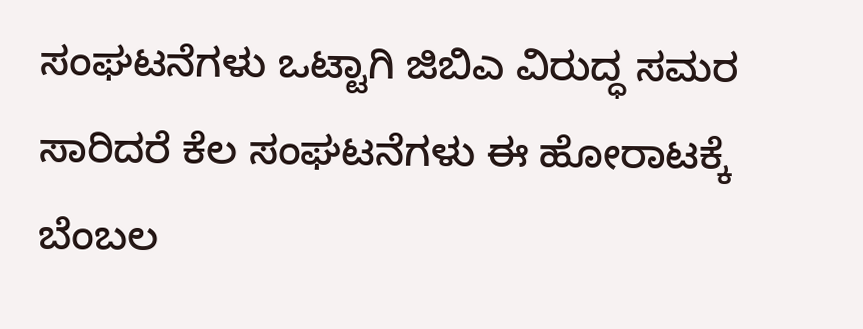ಸಂಘಟನೆಗಳು ಒಟ್ಟಾಗಿ ಜಿಬಿಎ ವಿರುದ್ಧ ಸಮರ ಸಾರಿದರೆ ಕೆಲ ಸಂಘಟನೆಗಳು ಈ ಹೋರಾಟಕ್ಕೆ ಬೆಂಬಲ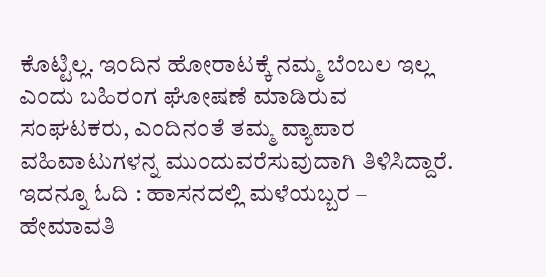ಕೊಟ್ಟಿಲ್ಲ. ಇಂದಿನ ಹೋರಾಟಕ್ಕೆ ನಮ್ಮ ಬೆಂಬಲ ಇಲ್ಲ ಎಂದು ಬಹಿರಂಗ ಘೋಷಣೆ ಮಾಡಿರುವ ಸಂಘಟಕರು, ಎಂದಿನಂತೆ ತಮ್ಮ ವ್ಯಾಪಾರ ವಹಿವಾಟುಗಳನ್ನ ಮುಂದುವರೆಸುವುದಾಗಿ ತಿಳಿಸಿದ್ದಾರೆ. ಇದನ್ನೂ ಓದಿ : ಹಾಸನದಲ್ಲಿ ಮಳೆಯಬ್ಬರ – ಹೇಮಾವತಿ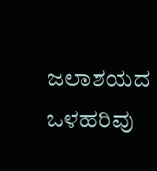ಜಲಾಶಯದ ಒಳಹರಿವು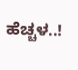ಹೆಚ್ಚಳ..!